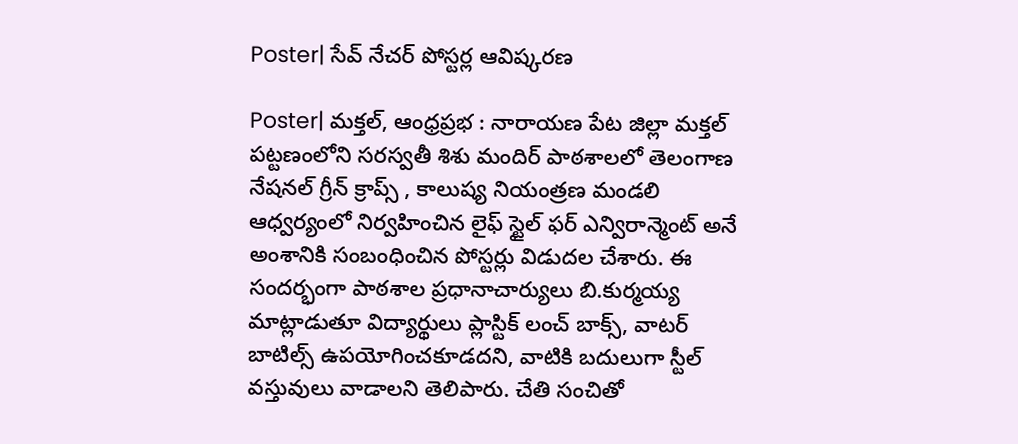Poster| సేవ్ నేచర్ పోస్టర్ల ఆవిష్కరణ

Poster| మక్తల్, ఆంధ్రప్రభ : నారాయణ పేట జిల్లా మక్తల్ పట్టణంలోని సరస్వతీ శిశు మందిర్ పాఠశాలలో తెలంగాణ నేషనల్ గ్రీన్ క్రాప్స్ , కాలుష్య నియంత్రణ మండలి ఆధ్వర్యంలో నిర్వహించిన లైఫ్ స్టైల్ ఫర్ ఎన్విరాన్మెంట్ అనే అంశానికి సంబంధించిన పోస్టర్లు విడుదల చేశారు. ఈ సందర్భంగా పాఠశాల ప్రధానాచార్యులు బి.కుర్మయ్య మాట్లాడుతూ విద్యార్థులు ప్లాస్టిక్ లంచ్ బాక్స్, వాటర్ బాటిల్స్ ఉపయోగించకూడదని, వాటికి బదులుగా స్టీల్ వస్తువులు వాడాలని తెలిపారు. చేతి సంచితో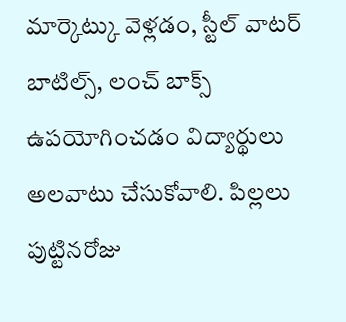మార్కెట్కు వెళ్లడం, స్టీల్ వాటర్ బాటిల్స్, లంచ్ బాక్స్ ఉపయోగించడం విద్యార్థులు అలవాటు చేసుకోవాలి. పిల్లలు పుట్టినరోజు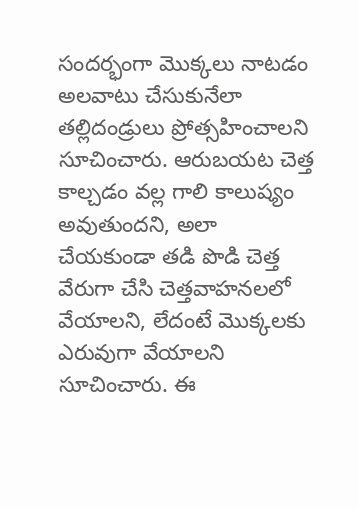సందర్భంగా మొక్కలు నాటడం అలవాటు చేసుకునేలా తల్లిదండ్రులు ప్రోత్సహించాలని సూచించారు. ఆరుబయట చెత్త కాల్చడం వల్ల గాలి కాలుష్యం అవుతుందని, అలా చేయకుండా తడి పొడి చెత్త వేరుగా చేసి చెత్తవాహనలలో వేయాలని, లేదంటే మొక్కలకు ఎరువుగా వేయాలని సూచించారు. ఈ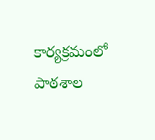కార్యక్రమంలో పాఠశాల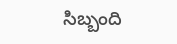సిబ్బంది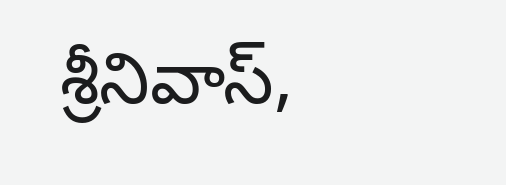శ్రీనివాస్,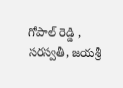గోపాల్ రెడ్డి , సరస్వతీ, జయశ్రీ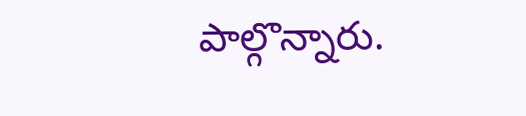పాల్గొన్నారు.